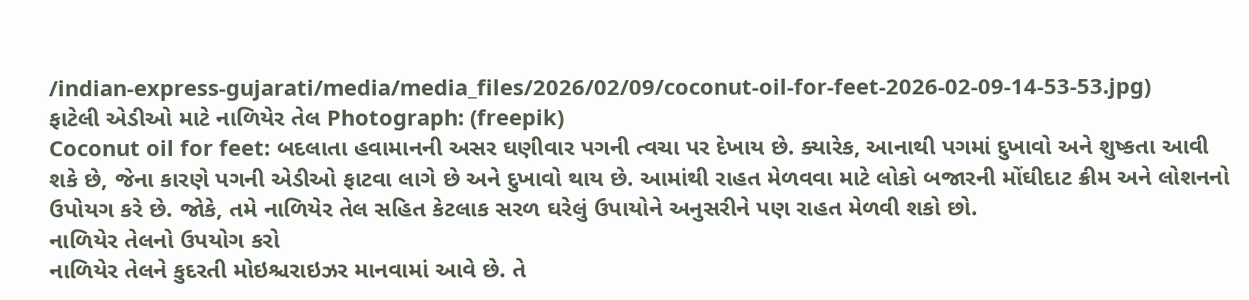/indian-express-gujarati/media/media_files/2026/02/09/coconut-oil-for-feet-2026-02-09-14-53-53.jpg)
ફાટેલી એડીઓ માટે નાળિયેર તેલ Photograph: (freepik)
Coconut oil for feet: બદલાતા હવામાનની અસર ઘણીવાર પગની ત્વચા પર દેખાય છે. ક્યારેક, આનાથી પગમાં દુખાવો અને શુષ્કતા આવી શકે છે, જેના કારણે પગની એડીઓ ફાટવા લાગે છે અને દુખાવો થાય છે. આમાંથી રાહત મેળવવા માટે લોકો બજારની મોંઘીદાટ ક્રીમ અને લોશનનો ઉપોયગ કરે છે. જોકે, તમે નાળિયેર તેલ સહિત કેટલાક સરળ ઘરેલું ઉપાયોને અનુસરીને પણ રાહત મેળવી શકો છો.
નાળિયેર તેલનો ઉપયોગ કરો
નાળિયેર તેલને કુદરતી મોઇશ્ચરાઇઝર માનવામાં આવે છે. તે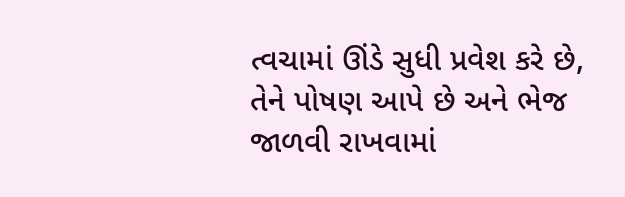ત્વચામાં ઊંડે સુધી પ્રવેશ કરે છે, તેને પોષણ આપે છે અને ભેજ જાળવી રાખવામાં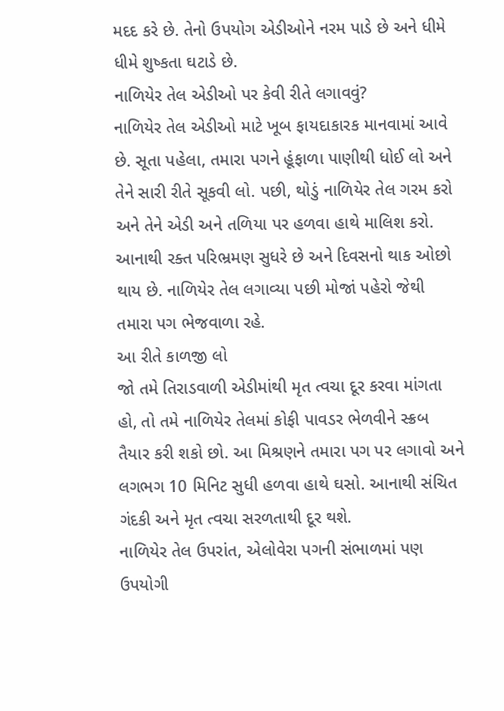મદદ કરે છે. તેનો ઉપયોગ એડીઓને નરમ પાડે છે અને ધીમે ધીમે શુષ્કતા ઘટાડે છે.
નાળિયેર તેલ એડીઓ પર કેવી રીતે લગાવવું?
નાળિયેર તેલ એડીઓ માટે ખૂબ ફાયદાકારક માનવામાં આવે છે. સૂતા પહેલા, તમારા પગને હૂંફાળા પાણીથી ધોઈ લો અને તેને સારી રીતે સૂકવી લો. પછી, થોડું નાળિયેર તેલ ગરમ કરો અને તેને એડી અને તળિયા પર હળવા હાથે માલિશ કરો. આનાથી રક્ત પરિભ્રમણ સુધરે છે અને દિવસનો થાક ઓછો થાય છે. નાળિયેર તેલ લગાવ્યા પછી મોજાં પહેરો જેથી તમારા પગ ભેજવાળા રહે.
આ રીતે કાળજી લો
જો તમે તિરાડવાળી એડીમાંથી મૃત ત્વચા દૂર કરવા માંગતા હો, તો તમે નાળિયેર તેલમાં કોફી પાવડર ભેળવીને સ્ક્રબ તૈયાર કરી શકો છો. આ મિશ્રણને તમારા પગ પર લગાવો અને લગભગ 10 મિનિટ સુધી હળવા હાથે ઘસો. આનાથી સંચિત ગંદકી અને મૃત ત્વચા સરળતાથી દૂર થશે.
નાળિયેર તેલ ઉપરાંત, એલોવેરા પગની સંભાળમાં પણ ઉપયોગી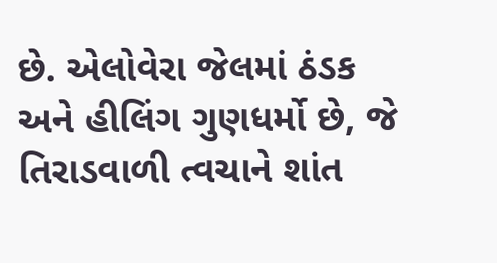છે. એલોવેરા જેલમાં ઠંડક અને હીલિંગ ગુણધર્મો છે, જે તિરાડવાળી ત્વચાને શાંત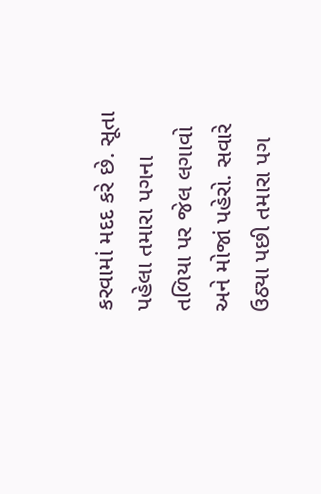કરવામાં મદદ કરે છે. સૂતા પહેલા તમારા પગના તળિયા પર જેલ લગાવો અને મોજાં પહેરો. સવારે ઉઠ્યા પછી તમારા પગ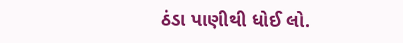ઠંડા પાણીથી ધોઈ લો.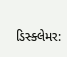ડિસ્ક્લેમર: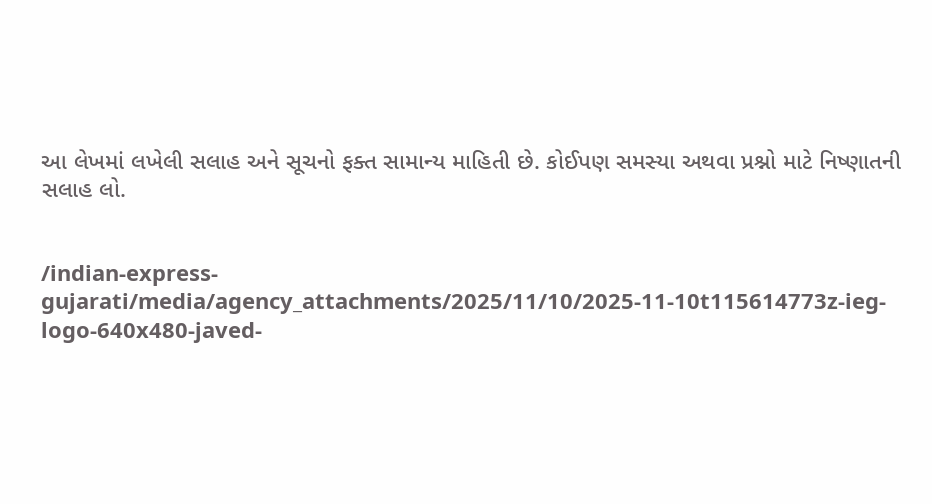આ લેખમાં લખેલી સલાહ અને સૂચનો ફક્ત સામાન્ય માહિતી છે. કોઈપણ સમસ્યા અથવા પ્રશ્નો માટે નિષ્ણાતની સલાહ લો.


/indian-express-gujarati/media/agency_attachments/2025/11/10/2025-11-10t115614773z-ieg-logo-640x480-javed-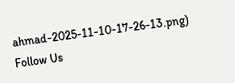ahmad-2025-11-10-17-26-13.png)
Follow Us